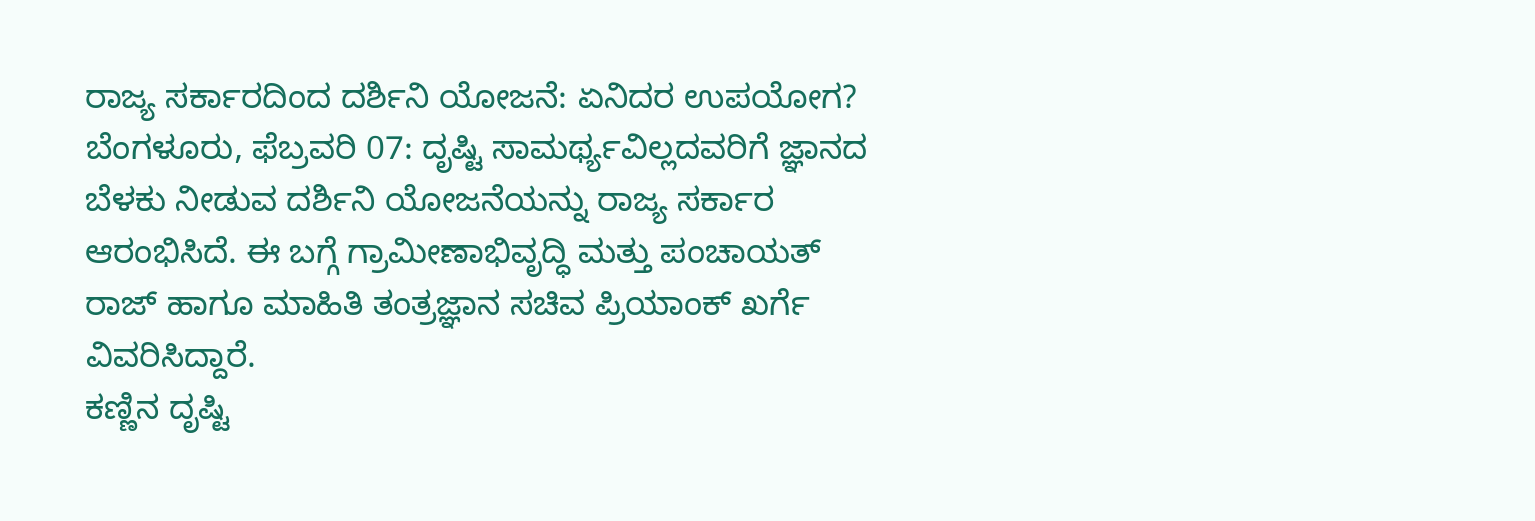ರಾಜ್ಯ ಸರ್ಕಾರದಿಂದ ದರ್ಶಿನಿ ಯೋಜನೆ: ಏನಿದರ ಉಪಯೋಗ?
ಬೆಂಗಳೂರು, ಫೆಬ್ರವರಿ 07: ದೃಷ್ಟಿ ಸಾಮರ್ಥ್ಯವಿಲ್ಲದವರಿಗೆ ಜ್ಞಾನದ ಬೆಳಕು ನೀಡುವ ದರ್ಶಿನಿ ಯೋಜನೆಯನ್ನು ರಾಜ್ಯ ಸರ್ಕಾರ ಆರಂಭಿಸಿದೆ. ಈ ಬಗ್ಗೆ ಗ್ರಾಮೀಣಾಭಿವೃದ್ಧಿ ಮತ್ತು ಪಂಚಾಯತ್ ರಾಜ್ ಹಾಗೂ ಮಾಹಿತಿ ತಂತ್ರಜ್ಞಾನ ಸಚಿವ ಪ್ರಿಯಾಂಕ್ ಖರ್ಗೆ ವಿವರಿಸಿದ್ದಾರೆ.
ಕಣ್ಣಿನ ದೃಷ್ಟಿ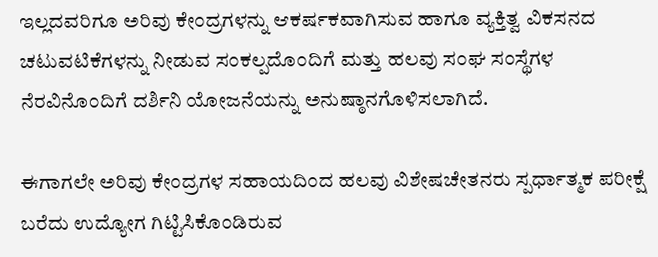ಇಲ್ಲದವರಿಗೂ ಅರಿವು ಕೇಂದ್ರಗಳನ್ನು ಆಕರ್ಷಕವಾಗಿಸುವ ಹಾಗೂ ವ್ಯಕ್ತಿತ್ವ ವಿಕಸನದ ಚಟುವಟಿಕೆಗಳನ್ನು ನೀಡುವ ಸಂಕಲ್ಪದೊಂದಿಗೆ ಮತ್ತು ಹಲವು ಸಂಘ ಸಂಸ್ಥೆಗಳ ನೆರವಿನೊಂದಿಗೆ ದರ್ಶಿನಿ ಯೋಜನೆಯನ್ನು ಅನುಷ್ಠಾನಗೊಳಿಸಲಾಗಿದೆ.

ಈಗಾಗಲೇ ಅರಿವು ಕೇಂದ್ರಗಳ ಸಹಾಯದಿಂದ ಹಲವು ವಿಶೇಷಚೇತನರು ಸ್ಪರ್ಧಾತ್ಮಕ ಪರೀಕ್ಷೆ ಬರೆದು ಉದ್ಯೋಗ ಗಿಟ್ಟಿಸಿಕೊಂಡಿರುವ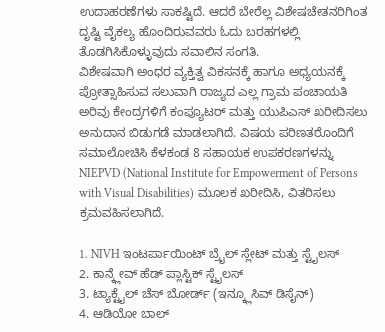ಉದಾಹರಣೆಗಳು ಸಾಕಷ್ಟಿದೆ. ಆದರೆ ಬೇರೆಲ್ಲ ವಿಶೇಷಚೇತನರಿಗಿಂತ ದೃಷ್ಟಿ ವೈಕಲ್ಯ ಹೊಂದಿರುವವರು ಓದು ಬರಹಗಳಲ್ಲಿ ತೊಡಗಿಸಿಕೊಳ್ಳುವುದು ಸವಾಲಿನ ಸಂಗತಿ.
ವಿಶೇಷವಾಗಿ ಅಂಧರ ವ್ಯಕ್ತಿತ್ವ ವಿಕಸನಕ್ಕೆ ಹಾಗೂ ಅಧ್ಯಯನಕ್ಕೆ ಪ್ರೋತ್ಸಾಹಿಸುವ ಸಲುವಾಗಿ ರಾಜ್ಯದ ಎಲ್ಲ ಗ್ರಾಮ ಪಂಚಾಯತಿ ಅರಿವು ಕೇಂದ್ರಗಳಿಗೆ ಕಂಪ್ಯೂಟರ್ ಮತ್ತು ಯುಪಿಎಸ್ ಖರೀದಿಸಲು ಅನುದಾನ ಬಿಡುಗಡೆ ಮಾಡಲಾಗಿದೆ. ವಿಷಯ ಪರಿಣತರೊಂದಿಗೆ ಸಮಾಲೋಚಿಸಿ ಕೆಳಕಂಡ 8 ಸಹಾಯಕ ಉಪಕರಣಗಳನ್ನು NIEPVD (National Institute for Empowerment of Persons with Visual Disabilities) ಮೂಲಕ ಖರೀದಿಸಿ, ವಿತರಿಸಲು ಕ್ರಮವಹಿಸಲಾಗಿದೆ.

1. NIVH ಇಂಟರ್ಪಾಯಿಂಟ್ ಬ್ರೈಲ್ ಸ್ಲೇಟ್ ಮತ್ತು ಸ್ಟೈಲಸ್
2. ಕಾನ್ಕ್ಲೇವ್ ಹೆಡ್ ಪ್ಲಾಸ್ಟಿಕ್ ಸ್ಟೈಲಸ್
3. ಟ್ಯಾಕ್ಟೈಲ್ ಚೆಸ್ ಬೋರ್ಡ್ (ಇನ್ಕ್ಲೂಸಿವ್ ಡಿಸೈನ್)
4. ಆಡಿಯೋ ಬಾಲ್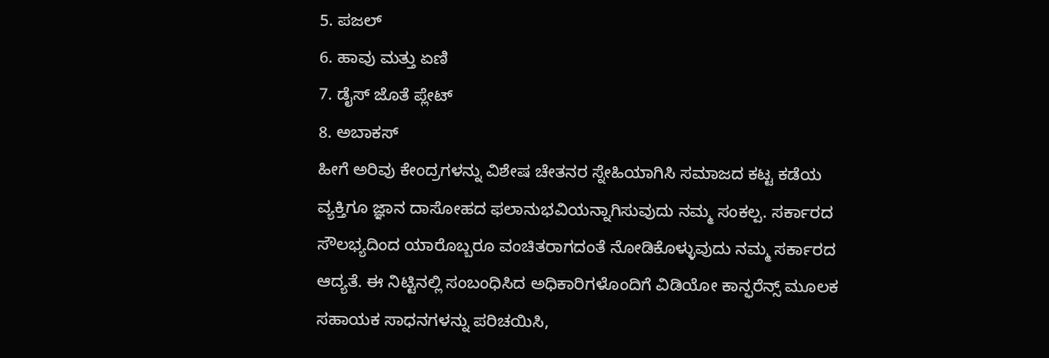5. ಪಜಲ್
6. ಹಾವು ಮತ್ತು ಏಣಿ
7. ಡೈಸ್ ಜೊತೆ ಪ್ಲೇಟ್
8. ಅಬಾಕಸ್
ಹೀಗೆ ಅರಿವು ಕೇಂದ್ರಗಳನ್ನು ವಿಶೇಷ ಚೇತನರ ಸ್ನೇಹಿಯಾಗಿಸಿ ಸಮಾಜದ ಕಟ್ಟ ಕಡೆಯ ವ್ಯಕ್ತಿಗೂ ಜ್ಞಾನ ದಾಸೋಹದ ಫಲಾನುಭವಿಯನ್ನಾಗಿಸುವುದು ನಮ್ಮ ಸಂಕಲ್ಪ. ಸರ್ಕಾರದ ಸೌಲಭ್ಯದಿಂದ ಯಾರೊಬ್ಬರೂ ವಂಚಿತರಾಗದಂತೆ ನೋಡಿಕೊಳ್ಳುವುದು ನಮ್ಮ ಸರ್ಕಾರದ ಆದ್ಯತೆ. ಈ ನಿಟ್ಟಿನಲ್ಲಿ ಸಂಬಂಧಿಸಿದ ಅಧಿಕಾರಿಗಳೊಂದಿಗೆ ವಿಡಿಯೋ ಕಾನ್ಫರೆನ್ಸ್ ಮೂಲಕ ಸಹಾಯಕ ಸಾಧನಗಳನ್ನು ಪರಿಚಯಿಸಿ,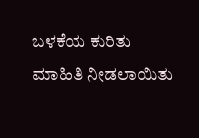ಬಳಕೆಯ ಕುರಿತು ಮಾಹಿತಿ ನೀಡಲಾಯಿತು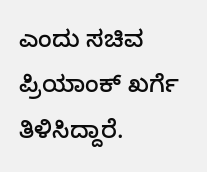ಎಂದು ಸಚಿವ ಪ್ರಿಯಾಂಕ್ ಖರ್ಗೆ ತಿಳಿಸಿದ್ದಾರೆ.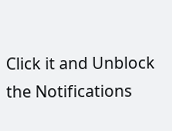Click it and Unblock the Notifications